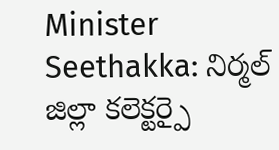Minister Seethakka: నిర్మల్ జిల్లా కలెక్టర్పై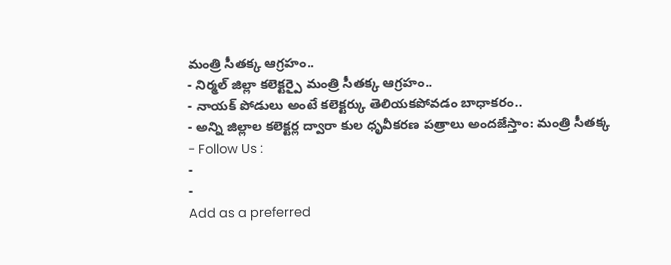మంత్రి సీతక్క ఆగ్రహం..
- నిర్మల్ జిల్లా కలెక్టర్పై మంత్రి సీతక్క ఆగ్రహం..
- నాయక్ పోడులు అంటే కలెక్టర్కు తెలియకపోవడం బాధాకరం..
- అన్ని జిల్లాల కలెక్టర్ల ద్వారా కుల ధృవీకరణ పత్రాలు అందజేస్తాం: మంత్రి సీతక్క
- Follow Us :
-
-
Add as a preferred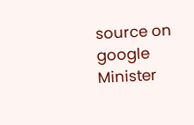source on google
Minister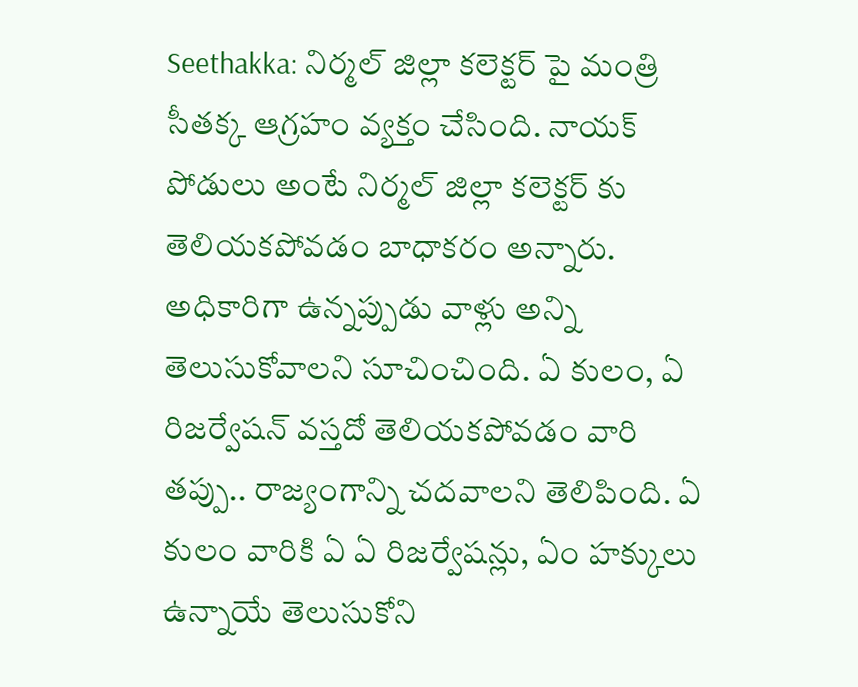Seethakka: నిర్మల్ జిల్లా కలెక్టర్ పై మంత్రి సీతక్క ఆగ్రహం వ్యక్తం చేసింది. నాయక్ పోడులు అంటే నిర్మల్ జిల్లా కలెక్టర్ కు తెలియకపోవడం బాధాకరం అన్నారు. అధికారిగా ఉన్నప్పుడు వాళ్లు అన్ని తెలుసుకోవాలని సూచించింది. ఏ కులం, ఏ రిజర్వేషన్ వస్తదో తెలియకపోవడం వారి తప్పు.. రాజ్యంగాన్ని చదవాలని తెలిపింది. ఏ కులం వారికి ఏ ఏ రిజర్వేషన్లు, ఏం హక్కులు ఉన్నాయే తెలుసుకోని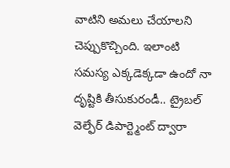వాటిని అమలు చేయాలని చెప్పుకొచ్చింది. ఇలాంటి సమస్య ఎక్కడెక్కడా ఉందో నా దృష్టికి తీసుకురండీ.. ట్రైబల్ వెల్ఫేర్ డిపార్ట్మెంట్ ద్వారా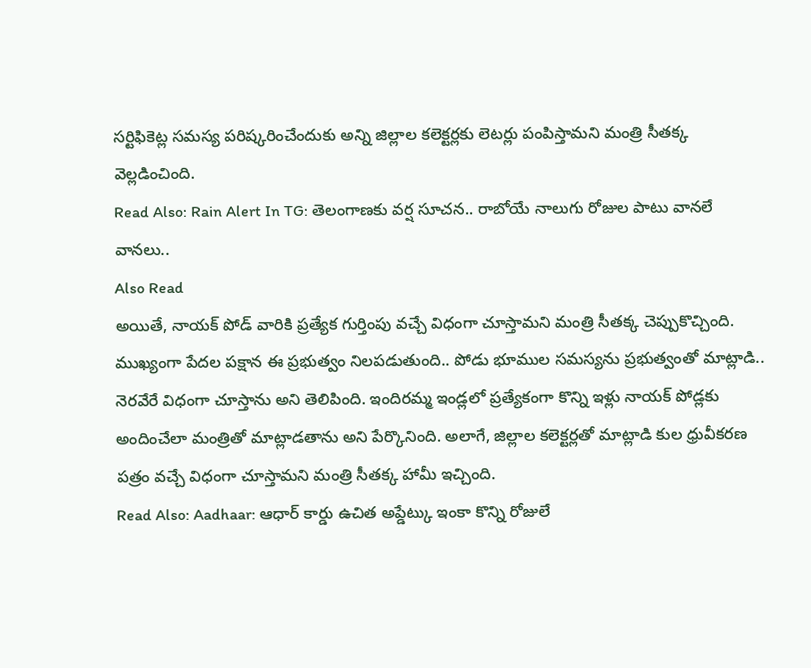సర్టిఫికెట్ల సమస్య పరిష్కరించేందుకు అన్ని జిల్లాల కలెక్టర్లకు లెటర్లు పంపిస్తామని మంత్రి సీతక్క వెల్లడించింది.
Read Also: Rain Alert In TG: తెలంగాణకు వర్ష సూచన.. రాబోయే నాలుగు రోజుల పాటు వానలే వానలు..
Also Read
అయితే, నాయక్ పోడ్ వారికి ప్రత్యేక గుర్తింపు వచ్చే విధంగా చూస్తామని మంత్రి సీతక్క చెప్పుకొచ్చింది. ముఖ్యంగా పేదల పక్షాన ఈ ప్రభుత్వం నిలపడుతుంది.. పోడు భూముల సమస్యను ప్రభుత్వంతో మాట్లాడి.. నెరవేరే విధంగా చూస్తాను అని తెలిపింది. ఇందిరమ్మ ఇండ్లలో ప్రత్యేకంగా కొన్ని ఇళ్లు నాయక్ పోడ్లకు అందించేలా మంత్రితో మాట్లాడతాను అని పేర్కొనింది. అలాగే, జిల్లాల కలెక్టర్లతో మాట్లాడి కుల ధ్రువీకరణ పత్రం వచ్చే విధంగా చూస్తామని మంత్రి సీతక్క హామీ ఇచ్చింది.
Read Also: Aadhaar: ఆధార్ కార్డు ఉచిత అప్డేట్కు ఇంకా కొన్ని రోజులే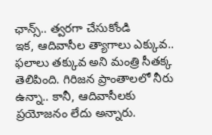ఛాన్స్.. త్వరగా చేసుకోండి
ఇక, ఆదివాసీల త్యాగాలు ఎక్కువ.. ఫలాలు తక్కువ అని మంత్రి సీతక్క తెలిపింది. గిరిజన ప్రాంతాలలో నీరు ఉన్నా.. కానీ, ఆదివాసీలకు ప్రయోజనం లేదు అన్నారు.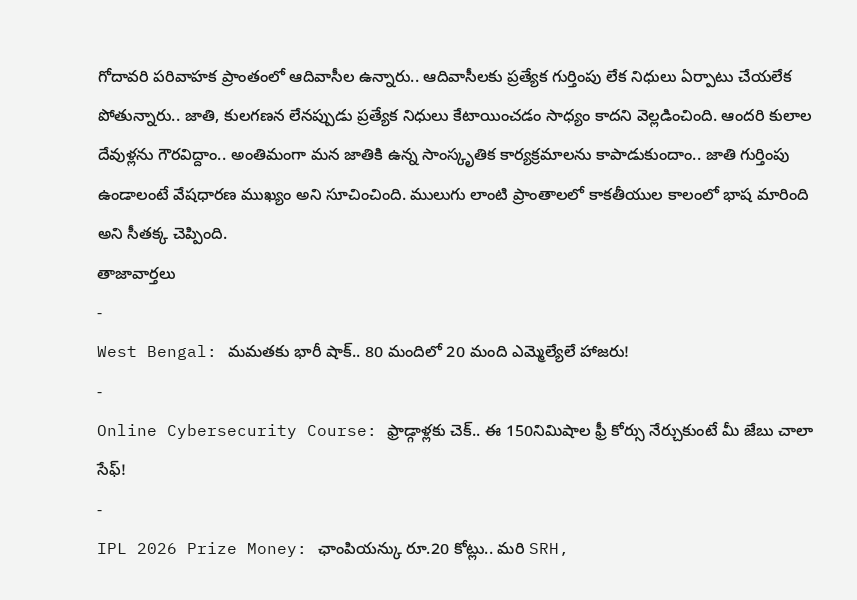గోదావరి పరివాహక ప్రాంతంలో ఆదివాసీల ఉన్నారు.. ఆదివాసీలకు ప్రత్యేక గుర్తింపు లేక నిధులు ఏర్పాటు చేయలేక పోతున్నారు.. జాతి, కులగణన లేనప్పుడు ప్రత్యేక నిధులు కేటాయించడం సాధ్యం కాదని వెల్లడించింది. ఆందరి కులాల దేవుళ్లను గౌరవిద్దాం.. అంతిమంగా మన జాతికి ఉన్న సాంస్కృతిక కార్యక్రమాలను కాపాడుకుందాం.. జాతి గుర్తింపు ఉండాలంటే వేషధారణ ముఖ్యం అని సూచించింది. ములుగు లాంటి ప్రాంతాలలో కాకతీయుల కాలంలో భాష మారింది అని సీతక్క చెప్పింది.
తాజావార్తలు
-
West Bengal: మమతకు భారీ షాక్.. 80 మందిలో 20 మంది ఎమ్మెల్యేలే హాజరు!
-
Online Cybersecurity Course: ఫ్రాడ్గాళ్లకు చెక్.. ఈ 150నిమిషాల ఫ్రీ కోర్సు నేర్చుకుంటే మీ జేబు చాలా సేఫ్!
-
IPL 2026 Prize Money: ఛాంపియన్కు రూ.20 కోట్లు.. మరి SRH,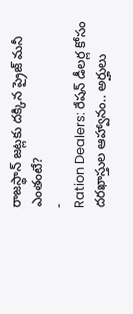రాజస్థాన్ జట్లకు దక్కిన ప్రైజ్ మనీ ఎంతంటే?
-
Ration Dealers: రేషన్ డీలర్ల కోసం దరఖాస్తుల ఆహ్వానం.. అర్హులు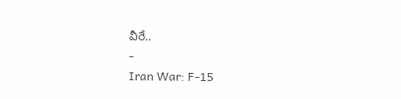వీరే..
-
Iran War: F-15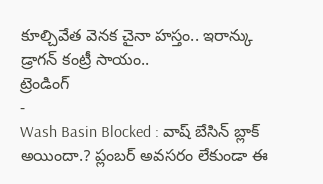కూల్చివేత వెనక చైనా హస్తం.. ఇరాన్కు డ్రాగన్ కంట్రీ సాయం..
ట్రెండింగ్
-
Wash Basin Blocked : వాష్ బేసిన్ బ్లాక్ అయిందా.? ప్లంబర్ అవసరం లేకుండా ఈ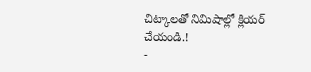చిట్కాలతో నిమిషాల్లో క్లియర్ చేయండి.!
-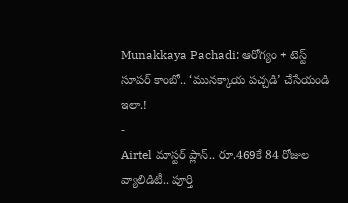Munakkaya Pachadi: ఆరోగ్యం + టెస్ట్ సూపర్ కాంబో.. ‘మునక్కాయ పచ్చడి’ చేసేయండి ఇలా.!
-
Airtel మాస్టర్ ప్లాన్.. రూ.469కే 84 రోజుల వ్యాలిడిటీ.. పూర్తి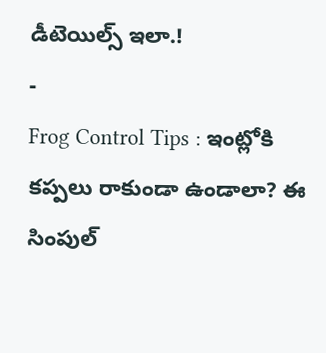డీటెయిల్స్ ఇలా.!
-
Frog Control Tips : ఇంట్లోకి కప్పలు రాకుండా ఉండాలా? ఈ సింపుల్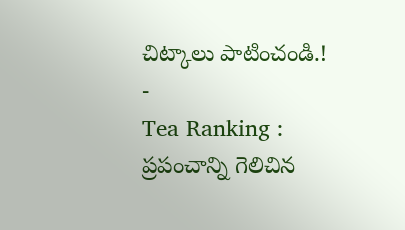చిట్కాలు పాటించండి.!
-
Tea Ranking : ప్రపంచాన్ని గెలిచిన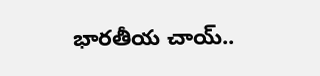భారతీయ చాయ్..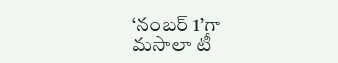‘నంబర్ 1’గా మసాలా టీ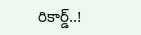రికార్డ్..!